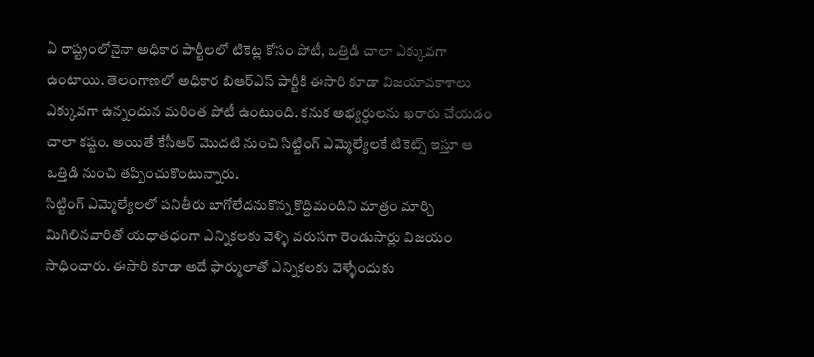ఏ రాష్ట్రంలోనైనా అధికార పార్టీలలో టికెట్ల కోసం పోటీ, ఒత్తిడి చాలా ఎక్కువగా ఉంటాయి. తెలంగాణలో అధికార బిఆర్ఎస్ పార్టీకి ఈసారి కూడా విజయావకాశాలు ఎక్కువగా ఉన్నందున మరింత పోటీ ఉంటుంది. కనుక అభ్యర్ధులను ఖరారు చేయడం చాలా కష్టం. అయితే కేసీఆర్ మొదటి నుంచి సిట్టింగ్ ఎమ్మెల్యేలకే టికెట్స్ ఇస్తూ ఆ ఒత్తిడి నుంచి తప్పించుకొంటున్నారు.
సిట్టింగ్ ఎమ్మెల్యేలలో పనితీరు బాగోలేదనుకొన్న కొద్దిమందిని మాత్రం మార్చి మిగిలినవారితో యధాతధంగా ఎన్నికలకు వెళ్ళి వరుసగా రెండుసార్లు విజయం సాధించారు. ఈసారి కూడా అదే ఫార్ములాతో ఎన్నికలకు వెళ్ళేందుకు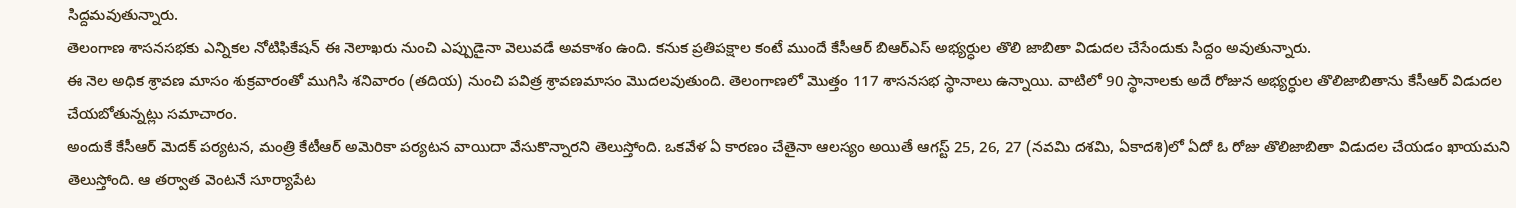సిద్దమవుతున్నారు.
తెలంగాణ శాసనసభకు ఎన్నికల నోటిఫికేషన్ ఈ నెలాఖరు నుంచి ఎప్పుడైనా వెలువడే అవకాశం ఉంది. కనుక ప్రతిపక్షాల కంటే ముందే కేసీఆర్ బిఆర్ఎస్ అభ్యర్ధుల తొలి జాబితా విడుదల చేసేందుకు సిద్దం అవుతున్నారు.
ఈ నెల అధిక శ్రావణ మాసం శుక్రవారంతో ముగిసి శనివారం (తదియ) నుంచి పవిత్ర శ్రావణమాసం మొదలవుతుంది. తెలంగాణలో మొత్తం 117 శాసనసభ స్థానాలు ఉన్నాయి. వాటిలో 90 స్థానాలకు అదే రోజున అభ్యర్ధుల తొలిజాబితాను కేసీఆర్ విడుదల చేయబోతున్నట్లు సమాచారం.
అందుకే కేసీఆర్ మెదక్ పర్యటన, మంత్రి కేటీఆర్ అమెరికా పర్యటన వాయిదా వేసుకొన్నారని తెలుస్తోంది. ఒకవేళ ఏ కారణం చేతైనా ఆలస్యం అయితే ఆగస్ట్ 25, 26, 27 (నవమి దశమి, ఏకాదశి)లో ఏదో ఓ రోజు తొలిజాబితా విడుదల చేయడం ఖాయమని తెలుస్తోంది. ఆ తర్వాత వెంటనే సూర్యాపేట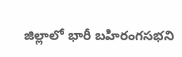జిల్లాలో భారీ బహిరంగసభని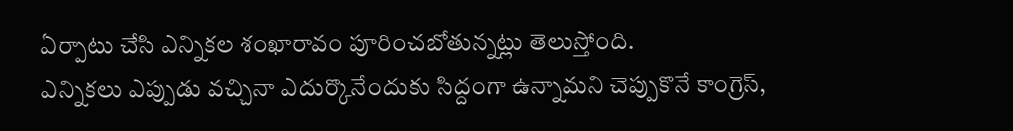ఏర్పాటు చేసి ఎన్నికల శంఖారావం పూరించబోతున్నట్లు తెలుస్తోంది.
ఎన్నికలు ఎప్పుడు వచ్చినా ఎదుర్కొనేందుకు సిద్దంగా ఉన్నామని చెప్పుకొనే కాంగ్రెస్,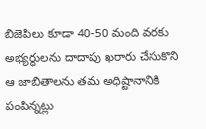బిజెపిలు కూడా 40-50 మంది వరకు అభ్యర్ధులను దాదాపు ఖరారు చేసుకొని ఆ జాబితాలను తమ అధిష్టానానికి పంపిన్నట్లు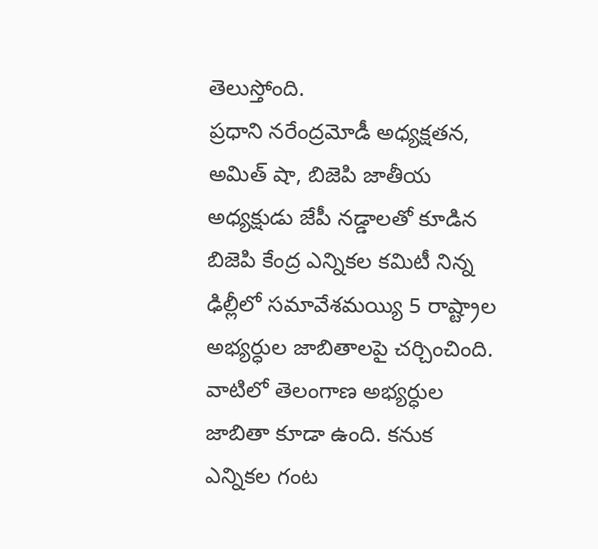తెలుస్తోంది.
ప్రధాని నరేంద్రమోడీ అధ్యక్షతన, అమిత్ షా, బిజెపి జాతీయ అధ్యక్షుడు జేపీ నడ్డాలతో కూడిన బిజెపి కేంద్ర ఎన్నికల కమిటీ నిన్న ఢిల్లీలో సమావేశమయ్యి 5 రాష్ట్రాల అభ్యర్ధుల జాబితాలపై చర్చించింది. వాటిలో తెలంగాణ అభ్యర్ధుల జాబితా కూడా ఉంది. కనుక ఎన్నికల గంట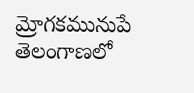మ్రోగకమునుపే తెలంగాణలో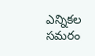ఎన్నికల సమరం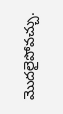మొదలైపోవచ్చు.